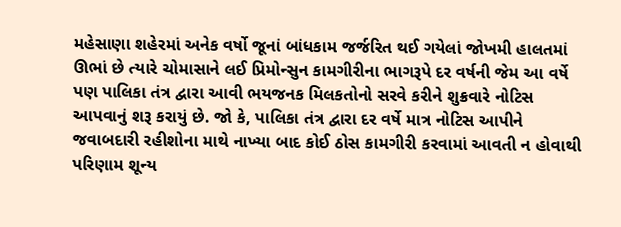મહેસાણા શહેરમાં અનેક વર્ષો જૂનાં બાંધકામ જર્જરિત થઈ ગયેલાં જોખમી હાલતમાં ઊભાં છે ત્યારે ચોમાસાને લઈ પ્રિમોન્સુન કામગીરીના ભાગરૂપે દર વર્ષની જેમ આ વર્ષે પણ પાલિકા તંત્ર દ્વારા આવી ભયજનક મિલકતોનો સરવે કરીને શુક્રવારે નોટિસ આપવાનું શરૂ કરાયું છે. જો કે, પાલિકા તંત્ર દ્વારા દર વર્ષે માત્ર નોટિસ આપીને જવાબદારી રહીશોના માથે નાખ્યા બાદ કોઈ ઠોસ કામગીરી કરવામાં આવતી ન હોવાથી પરિણામ શૂન્ય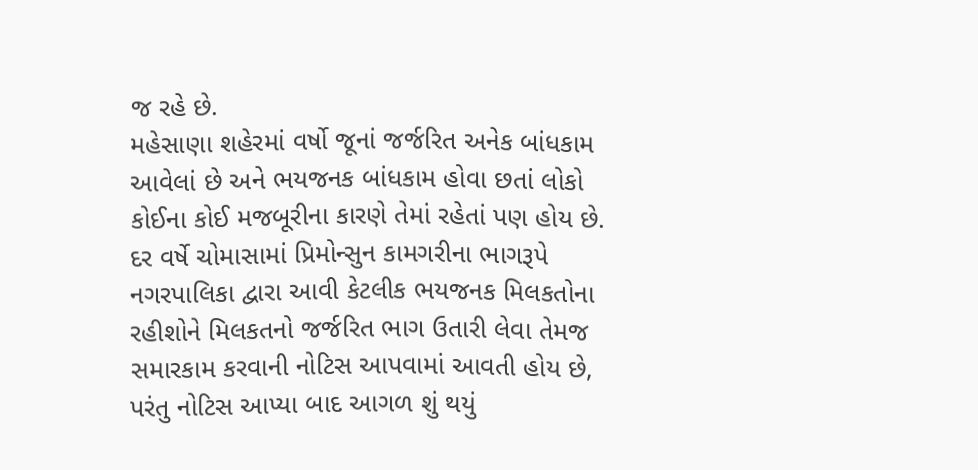જ રહે છે.
મહેસાણા શહેરમાં વર્ષો જૂનાં જર્જરિત અનેક બાંધકામ આવેલાં છે અને ભયજનક બાંધકામ હોવા છતાં લોકો કોઈના કોઈ મજબૂરીના કારણે તેમાં રહેતાં પણ હોય છે. દર વર્ષે ચોમાસામાં પ્રિમોન્સુન કામગરીના ભાગરૂપે નગરપાલિકા દ્વારા આવી કેટલીક ભયજનક મિલકતોના રહીશોને મિલકતનો જર્જરિત ભાગ ઉતારી લેવા તેમજ સમારકામ કરવાની નોટિસ આપવામાં આવતી હોય છે, પરંતુ નોટિસ આપ્યા બાદ આગળ શું થયું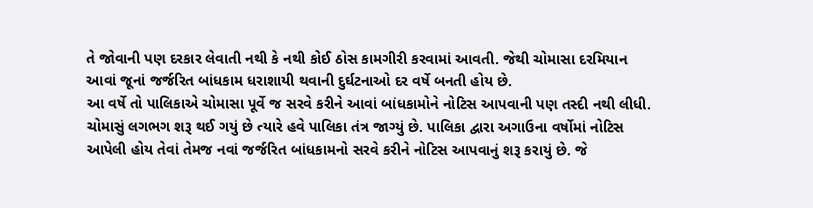તે જોવાની પણ દરકાર લેવાતી નથી કે નથી કોઈ ઠોસ કામગીરી કરવામાં આવતી. જેથી ચોમાસા દરમિયાન આવાં જૂનાં જર્જરિત બાંધકામ ધરાશાયી થવાની દુર્ઘટનાઓ દર વર્ષે બનતી હોય છે.
આ વર્ષે તો પાલિકાએ ચોમાસા પૂર્વે જ સરવે કરીને આવાં બાંધકામોને નોટિસ આપવાની પણ તસ્દી નથી લીધી. ચોમાસું લગભગ શરૂ થઈ ગયું છે ત્યારે હવે પાલિકા તંત્ર જાગ્યું છે. પાલિકા દ્વારા અગાઉના વર્ષોમાં નોટિસ આપેલી હોય તેવાં તેમજ નવાં જર્જરિત બાંધકામનો સરવે કરીને નોટિસ આપવાનું શરૂ કરાયું છે. જે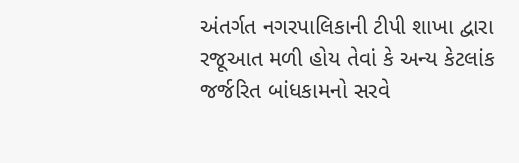અંતર્ગત નગરપાલિકાની ટીપી શાખા દ્વારા રજૂઆત મળી હોય તેવાં કે અન્ય કેટલાંક જર્જરિત બાંધકામનો સરવે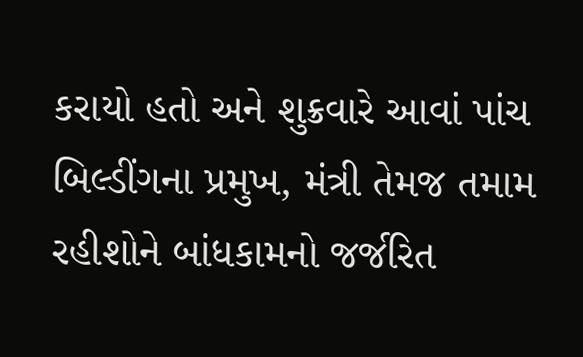કરાયો હતો અને શુક્રવારે આવાં પાંચ બિલ્ડીંગના પ્રમુખ, મંત્રી તેમજ તમામ રહીશોને બાંધકામનો જર્જરિત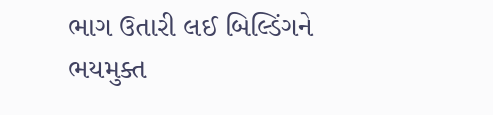ભાગ ઉતારી લઈ બિલ્ડિંગને ભયમુક્ત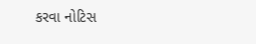કરવા નોટિસ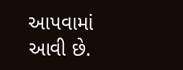આપવામાં આવી છે.